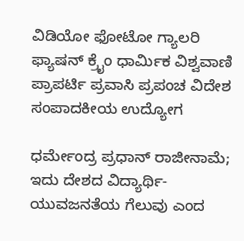ವಿಡಿಯೋ ಫೋಟೋ ಗ್ಯಾಲರಿ ಫ್ಯಾಷನ್ ಕ್ರೈಂ ಧಾರ್ಮಿಕ ವಿಶ್ವವಾಣಿ ಪ್ರಾಪರ್ಟಿ ಪ್ರವಾಸಿ ಪ್ರಪಂಚ ವಿದೇಶ ಸಂಪಾದಕೀಯ ಉದ್ಯೋಗ

ಧರ್ಮೇಂದ್ರ ಪ್ರಧಾನ್ ರಾಜೀನಾಮೆ; ಇದು ದೇಶದ ವಿದ್ಯಾರ್ಥಿ-ಯುವಜನತೆಯ ಗೆಲುವು ಎಂದ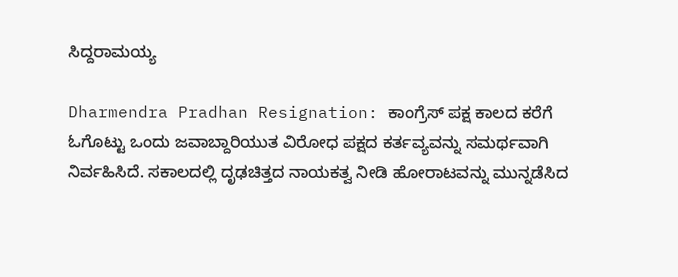ಸಿದ್ದರಾಮಯ್ಯ

Dharmendra Pradhan Resignation: ಕಾಂಗ್ರೆಸ್ ಪಕ್ಷ ಕಾಲದ ಕರೆಗೆ ಓಗೊಟ್ಟು ಒಂದು ಜವಾಬ್ದಾರಿಯುತ ವಿರೋಧ ಪಕ್ಷದ ಕರ್ತವ್ಯವನ್ನು ಸಮರ್ಥವಾಗಿ ನಿರ್ವಹಿಸಿದೆ. ಸಕಾಲದಲ್ಲಿ ದೃಢಚಿತ್ತದ ನಾಯಕತ್ವ ನೀಡಿ ಹೋರಾಟವನ್ನು ಮುನ್ನಡೆಸಿದ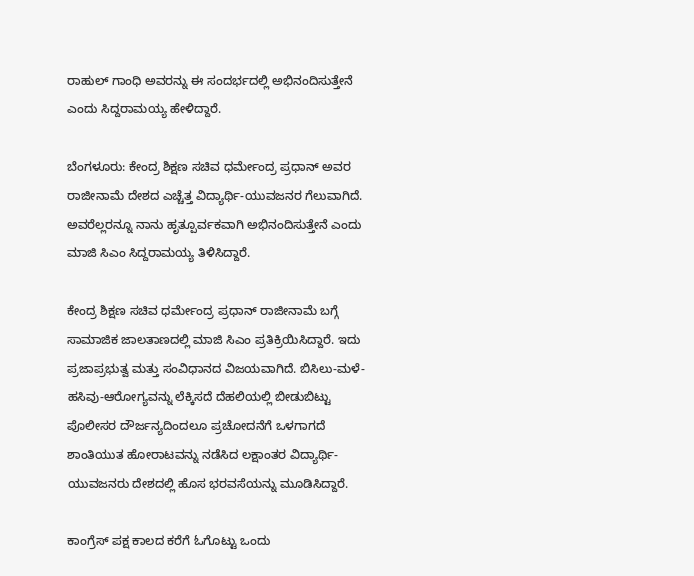ರಾಹುಲ್ ಗಾಂಧಿ ಅವರನ್ನು ಈ ಸಂದರ್ಭದಲ್ಲಿ ಅಭಿನಂದಿಸುತ್ತೇನೆ ಎಂದು ಸಿದ್ದರಾಮಯ್ಯ ಹೇಳಿದ್ದಾರೆ.

ಬೆಂಗಳೂರು: ಕೇಂದ್ರ ಶಿಕ್ಷಣ ಸಚಿವ ಧರ್ಮೇಂದ್ರ ಪ್ರಧಾನ್ ಅವರ ರಾಜೀನಾಮೆ ದೇಶದ ಎಚ್ಚೆತ್ತ ವಿದ್ಯಾರ್ಥಿ-ಯುವಜನರ ಗೆಲುವಾಗಿದೆ. ಅವರೆಲ್ಲರನ್ನೂ ನಾನು ಹೃತ್ಪೂರ್ವಕವಾಗಿ ಅಭಿನಂದಿಸುತ್ತೇನೆ ಎಂದು ಮಾಜಿ ಸಿಎಂ ಸಿದ್ದರಾಮಯ್ಯ ತಿಳಿಸಿದ್ದಾರೆ.

ಕೇಂದ್ರ ಶಿಕ್ಷಣ ಸಚಿವ ಧರ್ಮೇಂದ್ರ ಪ್ರಧಾನ್ ರಾಜೀನಾಮೆ ಬಗ್ಗೆ ಸಾಮಾಜಿಕ ಜಾಲತಾಣದಲ್ಲಿ ಮಾಜಿ ಸಿಎಂ ಪ್ರತಿಕ್ರಿಯಿಸಿದ್ದಾರೆ. ಇದು ಪ್ರಜಾಪ್ರಭುತ್ವ ಮತ್ತು ಸಂವಿಧಾನದ ವಿಜಯವಾಗಿದೆ. ಬಿಸಿಲು-ಮಳೆ-ಹಸಿವು-ಆರೋಗ್ಯವನ್ನು ಲೆಕ್ಕಿಸದೆ ದೆಹಲಿಯಲ್ಲಿ ಬೀಡುಬಿಟ್ಟು ಪೊಲೀಸರ ದೌರ್ಜನ್ಯದಿಂದಲೂ ಪ್ರಚೋದನೆಗೆ ಒಳಗಾಗದೆ ಶಾಂತಿಯುತ ಹೋರಾಟವನ್ನು ನಡೆಸಿದ ಲಕ್ಷಾಂತರ ವಿದ್ಯಾರ್ಥಿ-ಯುವಜನರು ದೇಶದಲ್ಲಿ ಹೊಸ ಭರವಸೆಯನ್ನು ಮೂಡಿಸಿದ್ದಾರೆ.

ಕಾಂಗ್ರೆಸ್ ಪಕ್ಷ ಕಾಲದ ಕರೆಗೆ ಓಗೊಟ್ಟು ಒಂದು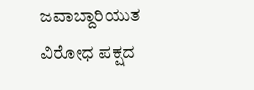ಜವಾಬ್ದಾರಿಯುತ ವಿರೋಧ ಪಕ್ಷದ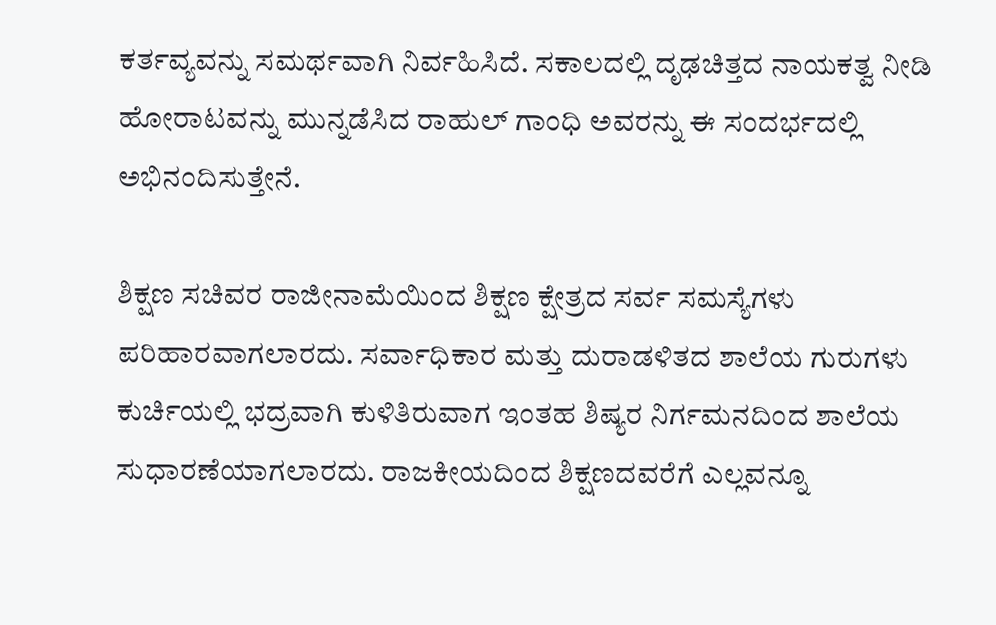ಕರ್ತವ್ಯವನ್ನು ಸಮರ್ಥವಾಗಿ ನಿರ್ವಹಿಸಿದೆ. ಸಕಾಲದಲ್ಲಿ ದೃಢಚಿತ್ತದ ನಾಯಕತ್ವ ನೀಡಿ ಹೋರಾಟವನ್ನು ಮುನ್ನಡೆಸಿದ ರಾಹುಲ್ ಗಾಂಧಿ ಅವರನ್ನು ಈ ಸಂದರ್ಭದಲ್ಲಿ ಅಭಿನಂದಿಸುತ್ತೇನೆ.

ಶಿಕ್ಷಣ ಸಚಿವರ ರಾಜೀನಾಮೆಯಿಂದ ಶಿಕ್ಷಣ ಕ್ಷೇತ್ರದ ಸರ್ವ ಸಮಸ್ಯೆಗಳು ಪರಿಹಾರವಾಗಲಾರದು. ಸರ್ವಾಧಿಕಾರ ಮತ್ತು ದುರಾಡಳಿತದ ಶಾಲೆಯ ಗುರುಗಳು ಕುರ್ಚಿಯಲ್ಲಿ ಭದ್ರವಾಗಿ ಕುಳಿತಿರುವಾಗ ಇಂತಹ ಶಿಷ್ಯರ ನಿರ್ಗಮನದಿಂದ ಶಾಲೆಯ ಸುಧಾರಣೆಯಾಗಲಾರದು. ರಾಜಕೀಯದಿಂದ ಶಿಕ್ಷಣದವರೆಗೆ ಎಲ್ಲವನ್ನೂ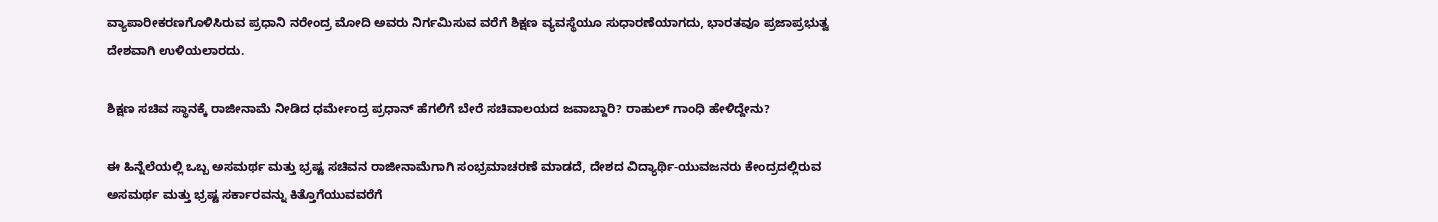ವ್ಯಾಪಾರೀಕರಣಗೊಳಿಸಿರುವ ಪ್ರಧಾನಿ ನರೇಂದ್ರ ಮೋದಿ ಅವರು ನಿರ್ಗಮಿಸುವ ವರೆಗೆ ಶಿಕ್ಷಣ ವ್ಯವಸ್ಥೆಯೂ ಸುಧಾರಣೆಯಾಗದು, ಭಾರತವೂ ಪ್ರಜಾಪ್ರಭುತ್ವ ದೇಶವಾಗಿ ಉಳಿಯಲಾರದು.

ಶಿಕ್ಷಣ ಸಚಿವ ಸ್ಥಾನಕ್ಕೆ ರಾಜೀನಾಮೆ ನೀಡಿದ ಧರ್ಮೇಂದ್ರ ಪ್ರಧಾನ್‌ ಹೆಗಲಿಗೆ ಬೇರೆ ಸಚಿವಾಲಯದ ಜವಾಬ್ದಾರಿ? ರಾಹುಲ್ ಗಾಂಧಿ ಹೇಳಿದ್ದೇನು?

ಈ ಹಿನ್ನೆಲೆಯಲ್ಲಿ ಒಬ್ಬ ಅಸಮರ್ಥ ಮತ್ತು ಭ್ರಷ್ಟ ಸಚಿವನ ರಾಜೀನಾಮೆಗಾಗಿ ಸಂಭ್ರಮಾಚರಣೆ ಮಾಡದೆ, ದೇಶದ ವಿದ್ಯಾರ್ಥಿ-ಯುವಜನರು ಕೇಂದ್ರದಲ್ಲಿರುವ ಅಸಮರ್ಥ ಮತ್ತು ಭ್ರಷ್ಟ ಸರ್ಕಾರವನ್ನು ಕಿತ್ತೊಗೆಯುವವರೆಗೆ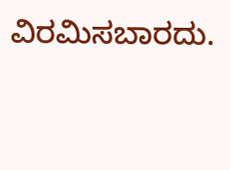ವಿರಮಿಸಬಾರದು.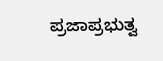ಪ್ರಜಾಪ್ರಭುತ್ವ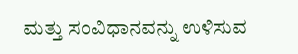ಮತ್ತು ಸಂವಿಧಾನವನ್ನು ಉಳಿಸುವ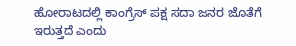ಹೋರಾಟದಲ್ಲಿ ಕಾಂಗ್ರೆಸ್ ಪಕ್ಷ ಸದಾ ಜನರ ಜೊತೆಗೆ ಇರುತ್ತದೆ ಎಂದು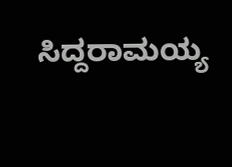ಸಿದ್ದರಾಮಯ್ಯ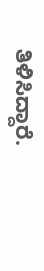ತಿಳಿಸಿದ್ದಾರೆ.